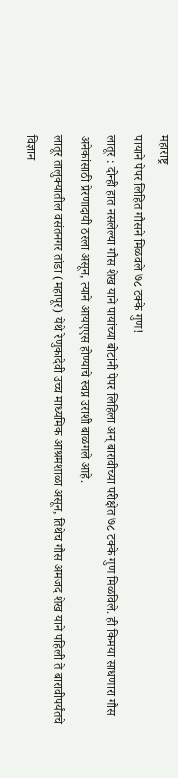महाराष्ट्र
पायाने पेपर लिहित गौसने मिळवले ७८ टक्के गुण!
लातूर : दोन्ही हात नसलेल्या गौस शेख याने पायांच्या बोटांनी पेपर लिहिला अन् बारावीच्या परीक्षेत ७८ टक्के गुण मिळविले. ही किमया साधणारा गौस अनेकांसाठी प्रेरणादायी ठरला असून, त्याने आयएएस होण्याचे स्वप्न उराशी बाळगले आहे.
लातूर तालुक्यातील वसंतनगर तांडा (महापूर) येथे रेणुकादेवी उच्च माध्यमिक आश्रमशाळा असून, तिथेच गौस अमजद शेख याने पहिली ते बारावीपर्यंतचे विज्ञान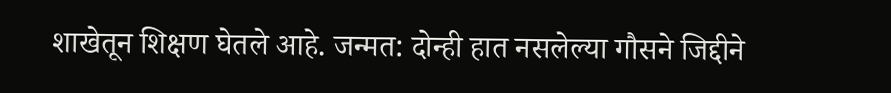शाखेतून शिक्षण घेतले आहे. जन्मत: दोन्ही हात नसलेल्या गौसने जिद्दीने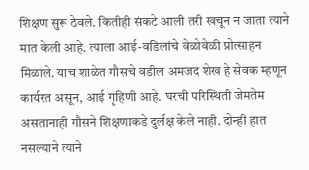शिक्षण सुरू ठेवले. कितीही संकटे आली तरी खचून न जाता त्याने मात केली आहे. त्याला आई-वडिलांचे वेळोवेळी प्रोत्साहन मिळाले. याच शाळेत गौसचे वडील अमजद शेख हे सेवक म्हणून कार्यरत असून, आई गृहिणी आहे. घरची परिस्थिती जेमतेम असतानाही गौसने शिक्षणाकडे दुर्लक्ष केले नाही. दोन्ही हात नसल्याने त्याने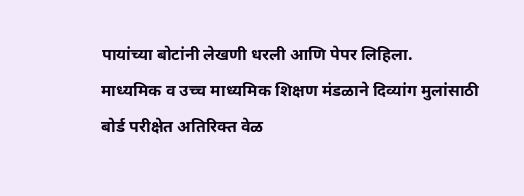पायांच्या बोटांनी लेखणी धरली आणि पेपर लिहिला.
माध्यमिक व उच्च माध्यमिक शिक्षण मंडळाने दिव्यांग मुलांसाठी बोर्ड परीक्षेत अतिरिक्त वेळ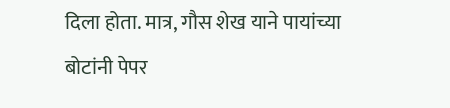दिला होता. मात्र, गौस शेख याने पायांच्या बोटांनी पेपर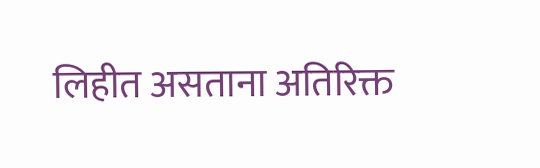लिहीत असताना अतिरिक्त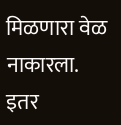मिळणारा वेळ नाकारला. इतर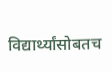विद्यार्थ्यांसोबतच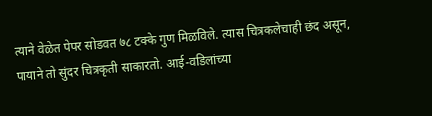त्याने वेळेत पेपर सोडवत ७८ टक्के गुण मिळविले. त्यास चित्रकलेचाही छंद असून, पायाने तो सुंदर चित्रकृती साकारतो. आई-वडिलांच्या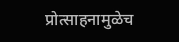प्रोत्साहनामुळेच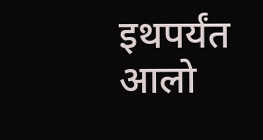इथपर्यंत आलो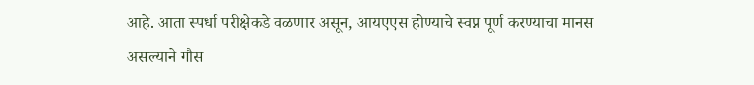आहे. आता स्पर्धा परीक्षेकडे वळणार असून, आयएएस होण्याचे स्वप्न पूर्ण करण्याचा मानस असल्याने गौस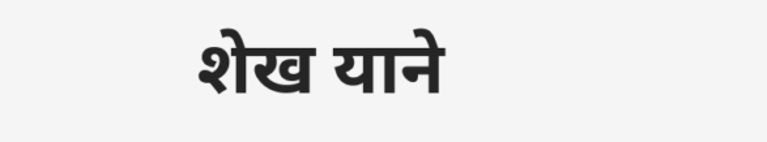शेख याने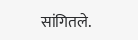सांगितले.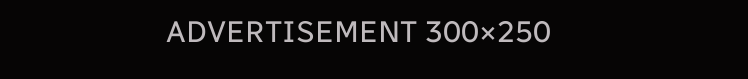ADVERTISEMENT 300×250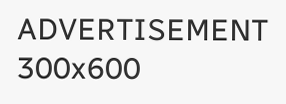ADVERTISEMENT 300x600